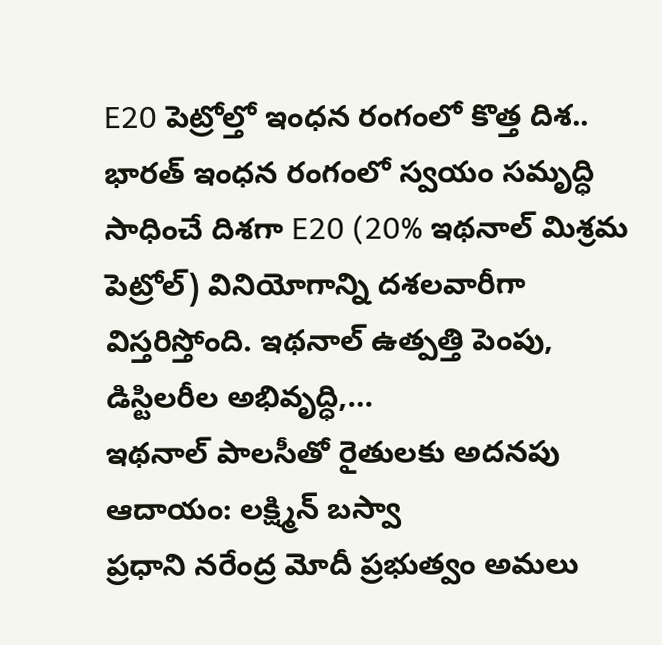E20 పెట్రోల్తో ఇంధన రంగంలో కొత్త దిశ..
భారత్ ఇంధన రంగంలో స్వయం సమృద్ధి సాధించే దిశగా E20 (20% ఇథనాల్ మిశ్రమ పెట్రోల్) వినియోగాన్ని దశలవారీగా విస్తరిస్తోంది. ఇథనాల్ ఉత్పత్తి పెంపు, డిస్టిలరీల అభివృద్ధి,…
ఇథనాల్ పాలసీతో రైతులకు అదనపు ఆదాయం: లక్ష్మిన్ బస్వా
ప్రధాని నరేంద్ర మోదీ ప్రభుత్వం అమలు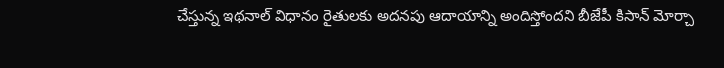చేస్తున్న ఇథనాల్ విధానం రైతులకు అదనపు ఆదాయాన్ని అందిస్తోందని బీజేపీ కిసాన్ మోర్చా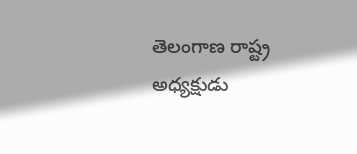తెలంగాణ రాష్ట్ర అధ్యక్షుడు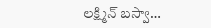లక్ష్మిన్ బస్వా…